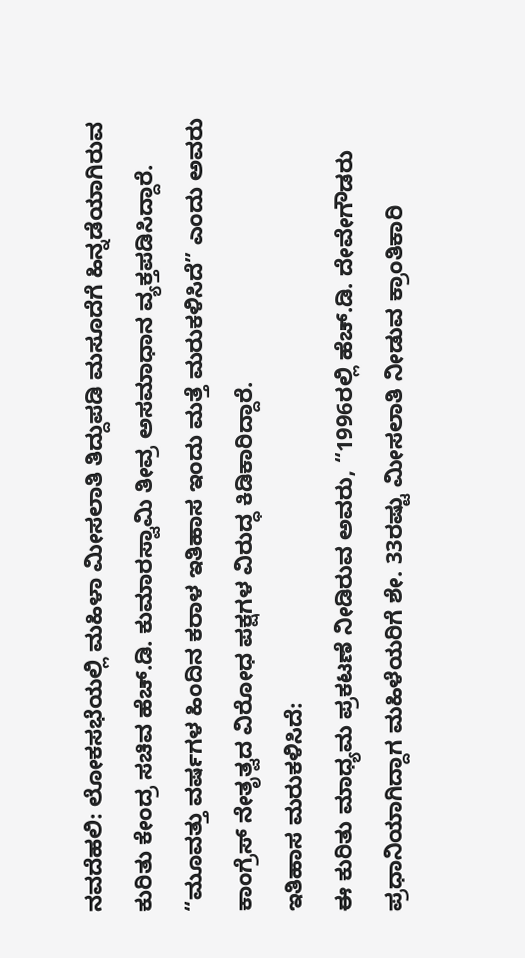ನವದೆಹಲಿ: ಲೋಕಸಭೆಯಲ್ಲಿ ಮಹಿಳಾ ಮೀಸಲಾತಿ ತಿದ್ದುಪಡಿ ಮಸೂದೆಗೆ ಹಿನ್ನಡೆಯಾಗಿರುವ ಕುರಿತು ಕೇಂದ್ರ ಸಚಿವ ಹೆಚ್.ಡಿ. ಕುಮಾರಸ್ವಾಮಿ ತೀವ್ರ ಅಸಮಾಧಾನ ವ್ಯಕ್ತಪಡಿಸಿದ್ದಾರೆ. “ಮೂವತ್ತು ವರ್ಷಗಳ ಹಿಂದಿನ ಕರಾಳ ಇತಿಹಾಸ ಇಂದು ಮತ್ತೆ ಮರುಕಳಿಸಿದೆ” ಎಂದು ಅವರು ಕಾಂಗ್ರೆಸ್ ನೇತೃತ್ವದ ವಿರೋಧ ಪಕ್ಷಗಳ ವಿರುದ್ಧ ಕಿಡಿಕಾರಿದ್ದಾರೆ.
ಇತಿಹಾಸ ಮರುಕಳಿಸಿದೆ:
ಈ ಕುರಿತು ಮಾಧ್ಯಮ ಪ್ರಕಟಣೆ ನೀಡಿರುವ ಅವರು, “1996ರಲ್ಲಿ ಹೆಚ್.ಡಿ. ದೇವೇಗೌಡರು ಪ್ರಧಾನಿಯಾಗಿದ್ದಾಗ ಮಹಿಳೆಯರಿಗೆ ಶೇ. 33ರಷ್ಟು ಮೀಸಲಾತಿ ನೀಡುವ ಕ್ರಾಂತಿಕಾರಿ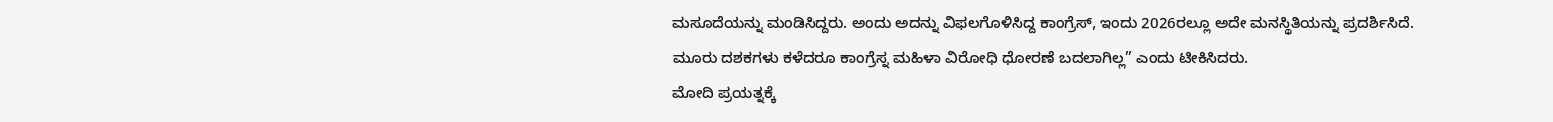ಮಸೂದೆಯನ್ನು ಮಂಡಿಸಿದ್ದರು. ಅಂದು ಅದನ್ನು ವಿಫಲಗೊಳಿಸಿದ್ದ ಕಾಂಗ್ರೆಸ್, ಇಂದು 2026ರಲ್ಲೂ ಅದೇ ಮನಸ್ಥಿತಿಯನ್ನು ಪ್ರದರ್ಶಿಸಿದೆ. ಮೂರು ದಶಕಗಳು ಕಳೆದರೂ ಕಾಂಗ್ರೆಸ್ನ ಮಹಿಳಾ ವಿರೋಧಿ ಧೋರಣೆ ಬದಲಾಗಿಲ್ಲ” ಎಂದು ಟೀಕಿಸಿದರು.
ಮೋದಿ ಪ್ರಯತ್ನಕ್ಕೆ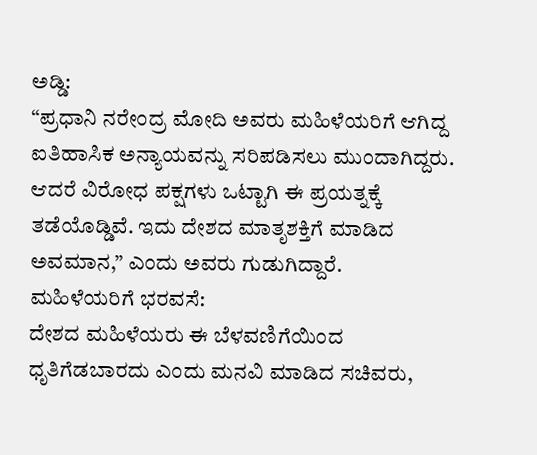ಅಡ್ಡಿ:
“ಪ್ರಧಾನಿ ನರೇಂದ್ರ ಮೋದಿ ಅವರು ಮಹಿಳೆಯರಿಗೆ ಆಗಿದ್ದ ಐತಿಹಾಸಿಕ ಅನ್ಯಾಯವನ್ನು ಸರಿಪಡಿಸಲು ಮುಂದಾಗಿದ್ದರು. ಆದರೆ ವಿರೋಧ ಪಕ್ಷಗಳು ಒಟ್ಟಾಗಿ ಈ ಪ್ರಯತ್ನಕ್ಕೆ ತಡೆಯೊಡ್ಡಿವೆ. ಇದು ದೇಶದ ಮಾತೃಶಕ್ತಿಗೆ ಮಾಡಿದ ಅವಮಾನ,” ಎಂದು ಅವರು ಗುಡುಗಿದ್ದಾರೆ.
ಮಹಿಳೆಯರಿಗೆ ಭರವಸೆ:
ದೇಶದ ಮಹಿಳೆಯರು ಈ ಬೆಳವಣಿಗೆಯಿಂದ ಧೃತಿಗೆಡಬಾರದು ಎಂದು ಮನವಿ ಮಾಡಿದ ಸಚಿವರು,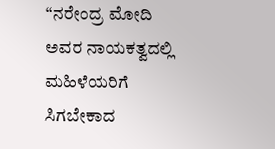“ನರೇಂದ್ರ ಮೋದಿ ಅವರ ನಾಯಕತ್ವದಲ್ಲಿ ಮಹಿಳೆಯರಿಗೆ ಸಿಗಬೇಕಾದ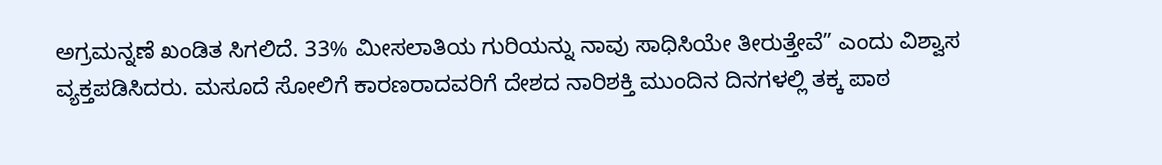ಅಗ್ರಮನ್ನಣೆ ಖಂಡಿತ ಸಿಗಲಿದೆ. 33% ಮೀಸಲಾತಿಯ ಗುರಿಯನ್ನು ನಾವು ಸಾಧಿಸಿಯೇ ತೀರುತ್ತೇವೆ” ಎಂದು ವಿಶ್ವಾಸ ವ್ಯಕ್ತಪಡಿಸಿದರು. ಮಸೂದೆ ಸೋಲಿಗೆ ಕಾರಣರಾದವರಿಗೆ ದೇಶದ ನಾರಿಶಕ್ತಿ ಮುಂದಿನ ದಿನಗಳಲ್ಲಿ ತಕ್ಕ ಪಾಠ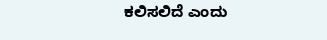ಕಲಿಸಲಿದೆ ಎಂದು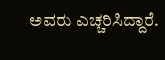ಅವರು ಎಚ್ಚರಿಸಿದ್ದಾರೆ.